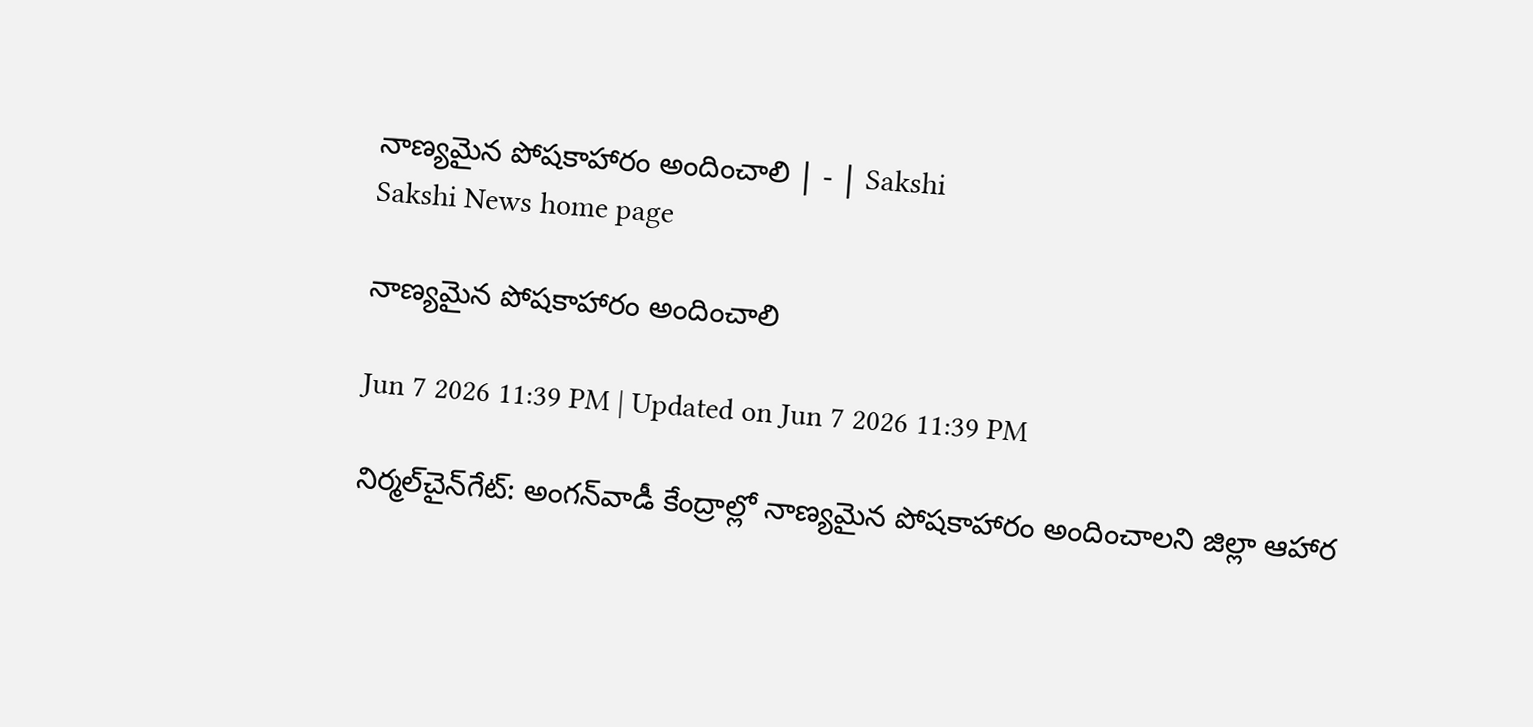నాణ్యమైన పోషకాహారం అందించాలి | - | Sakshi
Sakshi News home page

నాణ్యమైన పోషకాహారం అందించాలి

Jun 7 2026 11:39 PM | Updated on Jun 7 2026 11:39 PM

నిర్మల్‌చైన్‌గేట్‌: అంగన్‌వాడీ కేంద్రాల్లో నాణ్యమైన పోషకాహారం అందించాలని జిల్లా ఆహార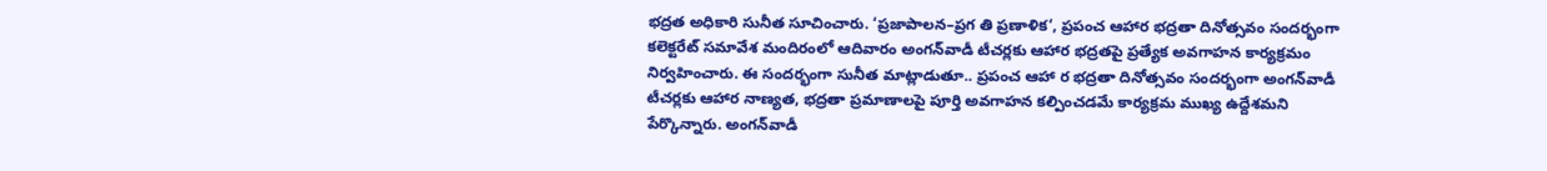భద్రత అధికారి సునీత సూచించారు. ‘ప్రజాపాలన–ప్రగ తి ప్రణాళిక‘, ప్రపంచ ఆహార భద్రతా దినోత్సవం సందర్భంగా కలెక్టరేట్‌ సమావేశ మందిరంలో ఆదివారం అంగన్‌వాడీ టీచర్లకు ఆహార భద్రతపై ప్రత్యేక అవగాహన కార్యక్రమం నిర్వహించారు. ఈ సందర్భంగా సునీత మాట్లాడుతూ.. ప్రపంచ ఆహా ర భద్రతా దినోత్సవం సందర్భంగా అంగన్‌వాడీ టీచర్లకు ఆహార నాణ్యత, భద్రతా ప్రమాణాలపై పూర్తి అవగాహన కల్పించడమే కార్యక్రమ ముఖ్య ఉద్దేశమని పేర్కొన్నారు. అంగన్‌వాడీ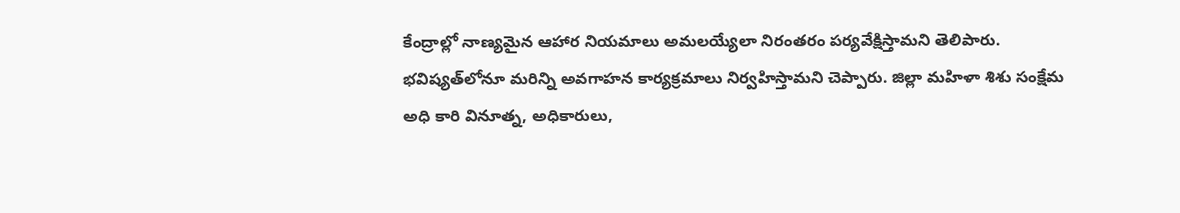కేంద్రాల్లో నాణ్యమైన ఆహార నియమాలు అమలయ్యేలా నిరంతరం పర్యవేక్షిస్తామని తెలిపారు. భవిష్యత్‌లోనూ మరిన్ని అవగాహన కార్యక్రమాలు నిర్వహిస్తామని చెప్పారు. జిల్లా మహిళా శిశు సంక్షేమ అధి కారి వినూత్న, అధికారులు,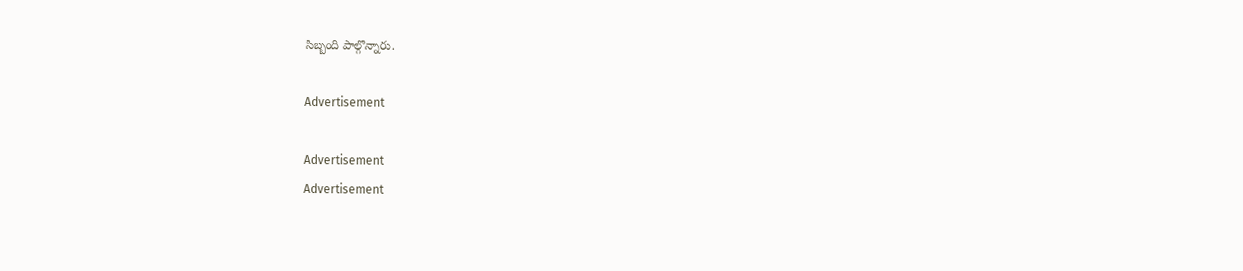సిబ్బంది పాల్గొన్నారు.

Advertisement

Advertisement
Advertisement